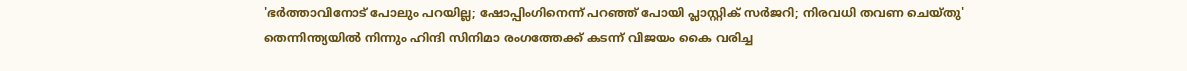'ഭർത്താവിനോട് പോലും പറയില്ല; ഷോപ്പിംഗിനെന്ന് പറഞ്ഞ് പോയി പ്ലാസ്റ്റിക് സർജറി; നിരവധി തവണ ചെയ്തു'
തെന്നിന്ത്യയിൽ നിന്നും ഹിന്ദി സിനിമാ രംഗത്തേക്ക് കടന്ന് വിജയം കൈ വരിച്ച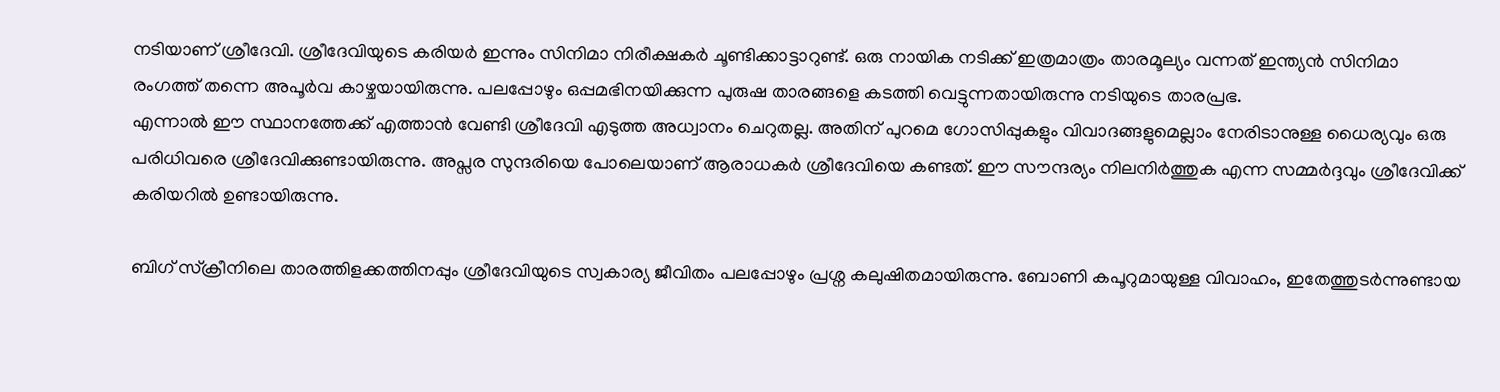നടിയാണ് ശ്രീദേവി. ശ്രീദേവിയുടെ കരിയർ ഇന്നും സിനിമാ നിരീക്ഷകർ ചൂണ്ടിക്കാട്ടാറുണ്ട്. ഒരു നായിക നടിക്ക് ഇത്രമാത്രം താരമൂല്യം വന്നത് ഇന്ത്യൻ സിനിമാ രംഗത്ത് തന്നെ അപൂർവ കാഴ്ചയായിരുന്നു. പലപ്പോഴും ഒപ്പമഭിനയിക്കുന്ന പുരുഷ താരങ്ങളെ കടത്തി വെട്ടുന്നതായിരുന്നു നടിയുടെ താരപ്രഭ.
എന്നാൽ ഈ സ്ഥാനത്തേക്ക് എത്താൻ വേണ്ടി ശ്രീദേവി എടുത്ത അധ്വാനം ചെറുതല്ല. അതിന് പുറമെ ഗോസിപ്പുകളും വിവാദങ്ങളുമെല്ലാം നേരിടാനുള്ള ധൈര്യവും ഒരു പരിധിവരെ ശ്രീദേവിക്കുണ്ടായിരുന്നു. അപ്സര സുന്ദരിയെ പോലെയാണ് ആരാധകർ ശ്രീദേവിയെ കണ്ടത്. ഈ സൗന്ദര്യം നിലനിർത്തുക എന്ന സമ്മർദ്ദവും ശ്രീദേവിക്ക് കരിയറിൽ ഉണ്ടായിരുന്നു.

ബിഗ് സ്ക്രീനിലെ താരത്തിളക്കത്തിനപ്പും ശ്രീദേവിയുടെ സ്വകാര്യ ജീവിതം പലപ്പോഴും പ്രശ്ന കലുഷിതമായിരുന്നു. ബോണി കപൂറുമായുള്ള വിവാഹം, ഇതേത്തുടർന്നുണ്ടായ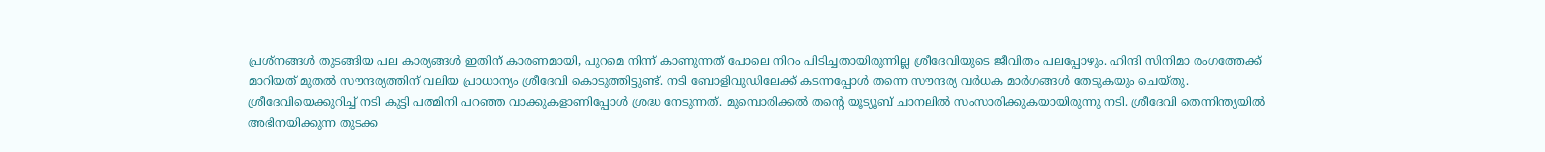പ്രശ്നങ്ങൾ തുടങ്ങിയ പല കാര്യങ്ങൾ ഇതിന് കാരണമായി, പുറമെ നിന്ന് കാണുന്നത് പോലെ നിറം പിടിച്ചതായിരുന്നില്ല ശ്രീദേവിയുടെ ജീവിതം പലപ്പോഴും. ഹിന്ദി സിനിമാ രംഗത്തേക്ക് മാറിയത് മുതൽ സൗന്ദര്യത്തിന് വലിയ പ്രാധാന്യം ശ്രീദേവി കൊടുത്തിട്ടുണ്ട്. നടി ബോളിവുഡിലേക്ക് കടന്നപ്പോൾ തന്നെ സൗന്ദര്യ വർധക മാർഗങ്ങൾ തേടുകയും ചെയ്തു.
ശ്രീദേവിയെക്കുറിച്ച് നടി കുട്ടി പത്മിനി പറഞ്ഞ വാക്കുകളാണിപ്പോൾ ശ്രദ്ധ നേടുന്നത്. മുമ്പൊരിക്കൽ തന്റെ യൂട്യൂബ് ചാനലിൽ സംസാരിക്കുകയായിരുന്നു നടി. ശ്രീദേവി തെന്നിന്ത്യയിൽ അഭിനയിക്കുന്ന തുടക്ക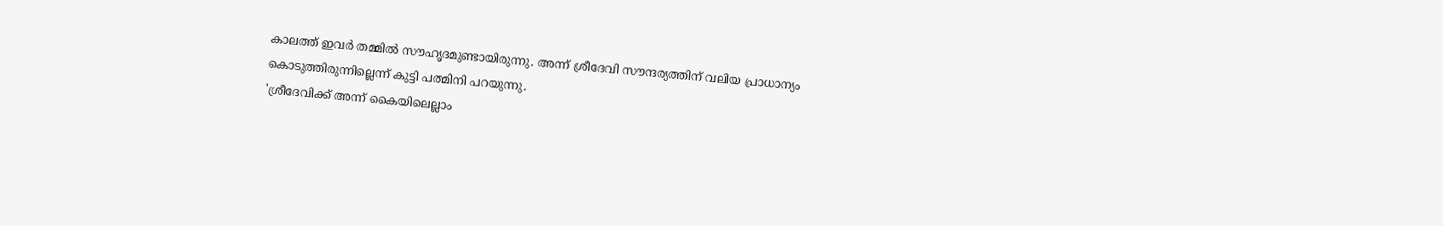കാലത്ത് ഇവർ തമ്മിൽ സൗഹൃദമുണ്ടായിരുന്നു. അന്ന് ശ്രീദേവി സൗന്ദര്യത്തിന് വലിയ പ്രാധാന്യം കൊടുത്തിരുന്നില്ലെന്ന് കുട്ടി പത്മിനി പറയുന്നു.
'ശ്രീദേവിക്ക് അന്ന് കൈയിലെല്ലാം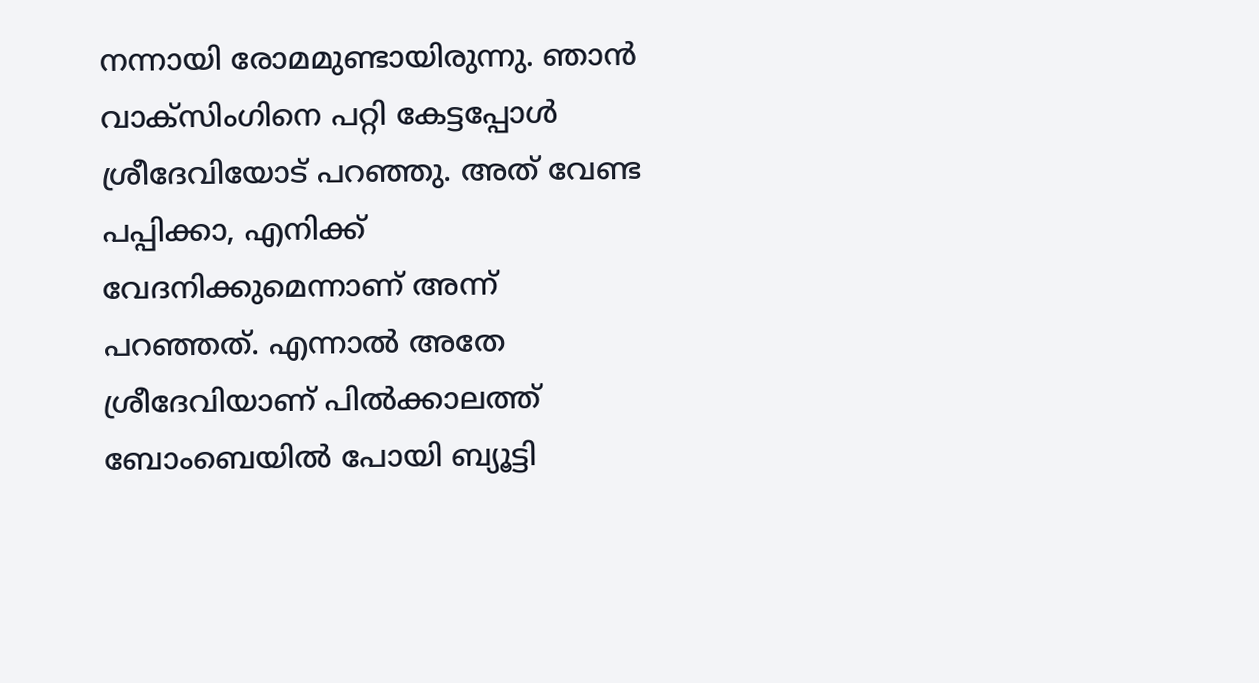നന്നായി രോമമുണ്ടായിരുന്നു. ഞാൻ വാക്സിംഗിനെ പറ്റി കേട്ടപ്പോൾ ശ്രീദേവിയോട് പറഞ്ഞു. അത് വേണ്ട പപ്പിക്കാ, എനിക്ക് വേദനിക്കുമെന്നാണ് അന്ന് പറഞ്ഞത്. എന്നാൽ അതേ ശ്രീദേവിയാണ് പിൽക്കാലത്ത് ബോംബെയിൽ പോയി ബ്യൂട്ടി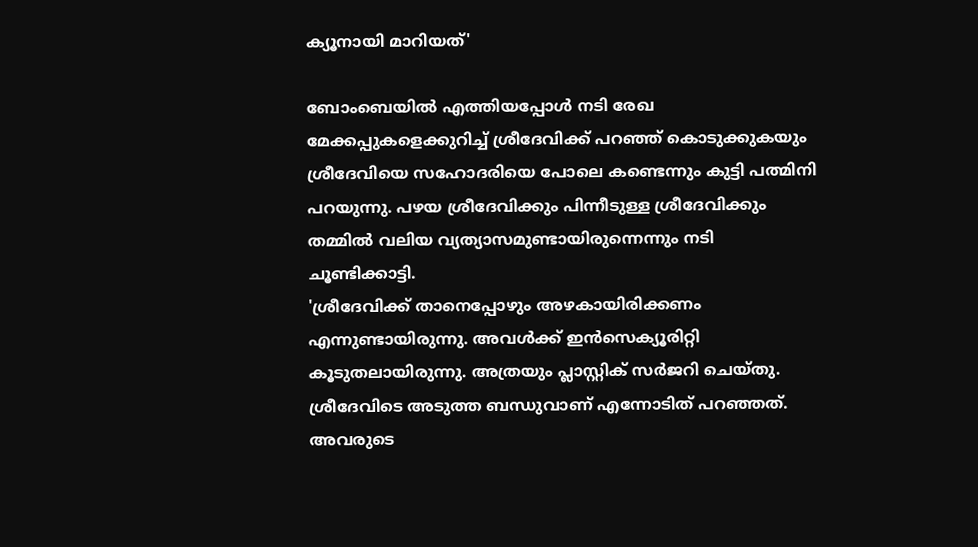ക്യൂനായി മാറിയത്'

ബോംബെയിൽ എത്തിയപ്പോൾ നടി രേഖ മേക്കപ്പുകളെക്കുറിച്ച് ശ്രീദേവിക്ക് പറഞ്ഞ് കൊടുക്കുകയും ശ്രീദേവിയെ സഹോദരിയെ പോലെ കണ്ടെന്നും കുട്ടി പത്മിനി പറയുന്നു. പഴയ ശ്രീദേവിക്കും പിന്നീടുള്ള ശ്രീദേവിക്കും തമ്മിൽ വലിയ വ്യത്യാസമുണ്ടായിരുന്നെന്നും നടി ചൂണ്ടിക്കാട്ടി.
'ശ്രീദേവിക്ക് താനെപ്പോഴും അഴകായിരിക്കണം എന്നുണ്ടായിരുന്നു. അവൾക്ക് ഇൻസെക്യൂരിറ്റി കൂടുതലായിരുന്നു. അത്രയും പ്ലാസ്റ്റിക് സർജറി ചെയ്തു. ശ്രീദേവിടെ അടുത്ത ബന്ധുവാണ് എന്നോടിത് പറഞ്ഞത്. അവരുടെ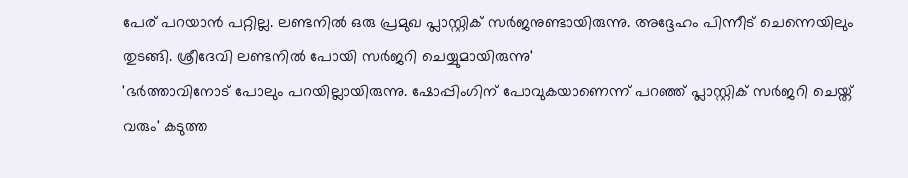പേര് പറയാൻ പറ്റില്ല. ലണ്ടനിൽ ഒരു പ്രമുഖ പ്ലാസ്റ്റിക് സർജനുണ്ടായിരുന്നു. അദ്ദേഹം പിന്നീട് ചെന്നെയിലും തുടങ്ങി. ശ്രീദേവി ലണ്ടനിൽ പോയി സർജറി ചെയ്യുമായിരുന്നു'
'ഭർത്താവിനോട് പോലും പറയില്ലായിരുന്നു. ഷോപ്പിംഗിന് പോവുകയാണെന്ന് പറഞ്ഞ് പ്ലാസ്റ്റിക് സർജറി ചെയ്ത് വരും' കടുത്ത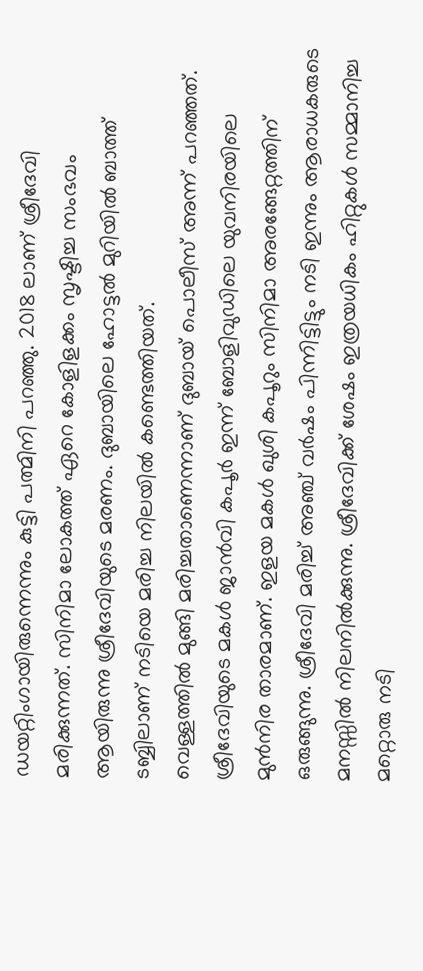ഡയറ്റിംഗായിരുന്നെന്നും കുട്ടി പത്മിനി പറഞ്ഞു. 2018 ലാണ് ശ്രീദേവി മരിക്കുന്നത്. സിനിമാ ലോകത്ത് ഏറെ കോളിളക്കം സൃഷ്ടിച്ച സംഭവം ആയിരുന്നു ശ്രീദേവിയുടെ മരണം. ദുബായിലെ ഹോട്ടൽ മുറിയിൽ ബാത്ത് ടബ്ബിലാണ് നടിയെ മരിച്ച നിലയിൽ കണ്ടെത്തിയത്.
വെള്ളത്തിൽ മുങ്ങി മരിച്ചതാണെന്നാണ് ദുബായ് പൊലീസ് അന്ന് പറഞ്ഞത്. ശ്രീദേവിയുടെ മകൾ ജാൻവി കപൂർ ഇന്ന് ബോളിവുഡിലെ യുവനിരയിലെ മുൻനിര താരമാണ്. ഇളയ മകൾ ഖുശി കപൂറും സിനിമാ അരങ്ങേറ്റത്തിന് ഒരുങ്ങുന്നു. ശ്രീദേവി മരിച്ച് അഞ്ച് വർഷം പിന്നിട്ടിട്ടും നടി ഇന്നും ആരാധകരുടെ മനസ്സിൽ നിലനിൽക്കുന്നു. ശ്രീദേവിക്ക് ശേഷം ഇത്രയധികം ഹിറ്റുകൾ സമ്മാനിച്ച മറ്റൊരു നടി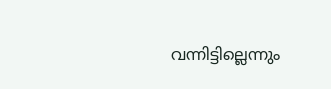വന്നിട്ടില്ലെന്നും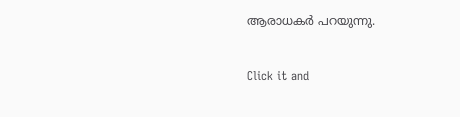ആരാധകർ പറയുന്നു.


Click it and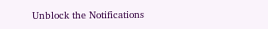Unblock the Notifications